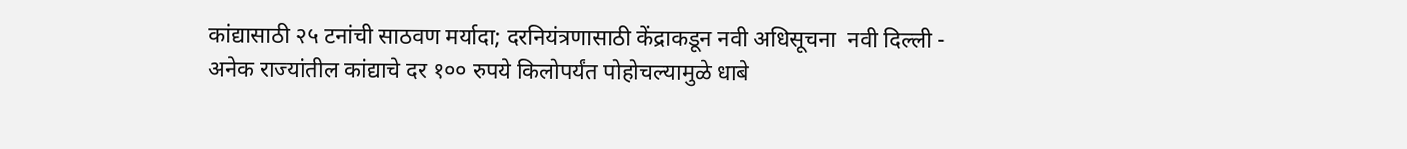कांद्यासाठी २५ टनांची साठवण मर्यादा; दरनियंत्रणासाठी केंद्राकडून नवी अधिसूचना  नवी दिल्ली - अनेक राज्यांतील कांद्याचे दर १०० रुपये किलोपर्यंत पोहोचल्यामुळे धाबे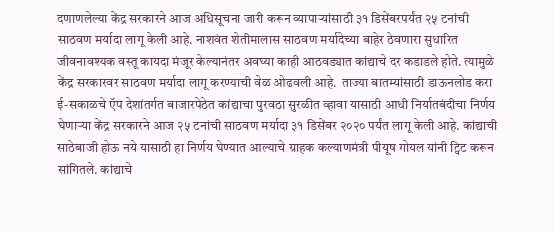दणाणलेल्या केंद्र सरकारने आज अधिसूचना जारी करून व्यापाऱ्यांसाठी ३१ डिसेंबरपर्यंत २५ टनांची साठवण मर्यादा लागू केली आहे. नाशवंत शेतीमालास साठवण मर्यादेच्या बाहेर ठेवणारा सुधारित जीवनावश्यक वस्तू कायदा मंजूर केल्यानंतर अवघ्या काही आठवड्यात कांद्याचे दर कडाडले होते. त्यामुळे केंद्र सरकारवर साठवण मर्यादा लागू करण्याची वेळ ओढवली आहे.  ताज्या बातम्यांसाठी डाऊनलोड करा ई-सकाळचे ऍप देशांतर्गत बाजारपेठेत कांद्याचा पुरवठा सुरळीत व्हावा यासाठी आधी निर्यातबंदीचा निर्णय घेणाऱ्या केंद्र सरकारने आज २५ टनांची साठवण मर्यादा ३१ डिसेंबर २०२० पर्यंत लागू केली आहे. कांद्याची साठेबाजी होऊ नये यासाठी हा निर्णय घेण्यात आल्याचे ग्राहक कल्याणमंत्री पीयूष गोयल यांनी ट्विट करून सांगितले. कांद्याचे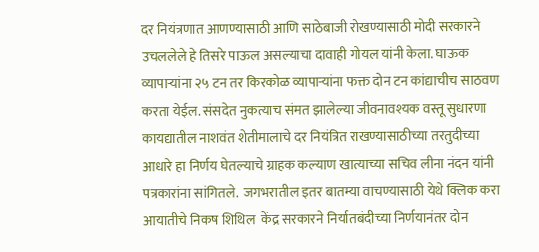दर नियंत्रणात आणण्यासाठी आणि साठेबाजी रोखण्यासाठी मोदी सरकारने उचललेले हे तिसरे पाऊल असल्याचा दावाही गोयल यांनी केला. घाऊक व्यापाऱ्यांना २५ टन तर किरकोळ व्यापाऱ्यांना फक्त दोन टन कांद्याचीच साठवण करता येईल. संसदेत नुकत्याच संमत झालेल्या जीवनावश्यक वस्तू सुधारणा कायद्यातील नाशवंत शेतीमालाचे दर नियंत्रित राखण्यासाठीच्या तरतुदीच्या आधारे हा निर्णय घेतल्याचे ग्राहक कल्याण खात्याच्या सचिव लीना नंदन यांनी पत्रकारांना सांगितले.  जगभरातील इतर बातम्या वाचण्यासाठी येथे क्लिक करा आयातीचे निकष शिथिल  केंद्र सरकारने निर्यातबंदीच्या निर्णयानंतर दोन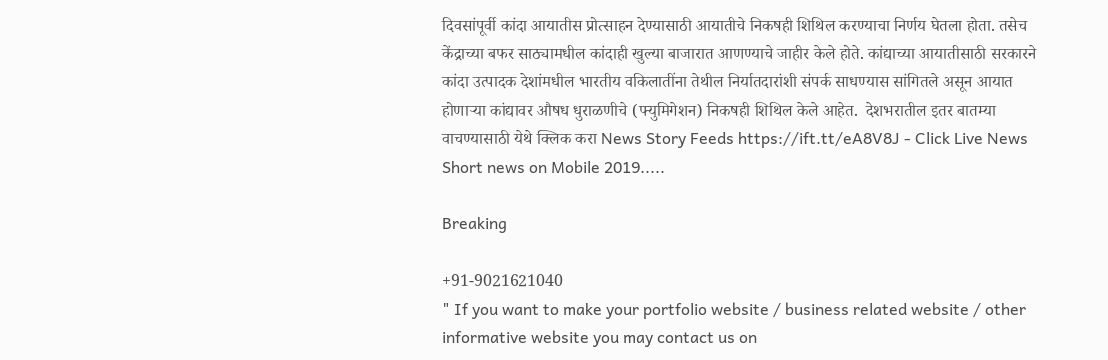दिवसांपूर्वी कांदा आयातीस प्रोत्साहन देण्यासाठी आयातीचे निकषही शिथिल करण्याचा निर्णय घेतला होता. तसेच केंद्राच्या बफर साठ्यामधील कांदाही खुल्या बाजारात आणण्याचे जाहीर केले होते. कांद्याच्या आयातीसाठी सरकारने कांदा उत्पादक देशांमधील भारतीय वकिलातींना तेथील निर्यातदारांशी संपर्क साधण्यास सांगितले असून आयात होणाऱ्या कांद्यावर औषध धुराळणीचे (फ्युमिगेशन) निकषही शिथिल केले आहेत.  देशभरातील इतर बातम्या वाचण्यासाठी येथे क्लिक करा News Story Feeds https://ift.tt/eA8V8J - Click Live News Short news on Mobile 2019.....

Breaking

+91-9021621040
" If you want to make your portfolio website / business related website / other informative website you may contact us on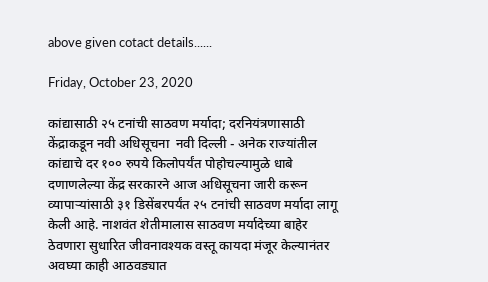above given cotact details......

Friday, October 23, 2020

कांद्यासाठी २५ टनांची साठवण मर्यादा; दरनियंत्रणासाठी केंद्राकडून नवी अधिसूचना  नवी दिल्ली - अनेक राज्यांतील कांद्याचे दर १०० रुपये किलोपर्यंत पोहोचल्यामुळे धाबे दणाणलेल्या केंद्र सरकारने आज अधिसूचना जारी करून व्यापाऱ्यांसाठी ३१ डिसेंबरपर्यंत २५ टनांची साठवण मर्यादा लागू केली आहे. नाशवंत शेतीमालास साठवण मर्यादेच्या बाहेर ठेवणारा सुधारित जीवनावश्यक वस्तू कायदा मंजूर केल्यानंतर अवघ्या काही आठवड्यात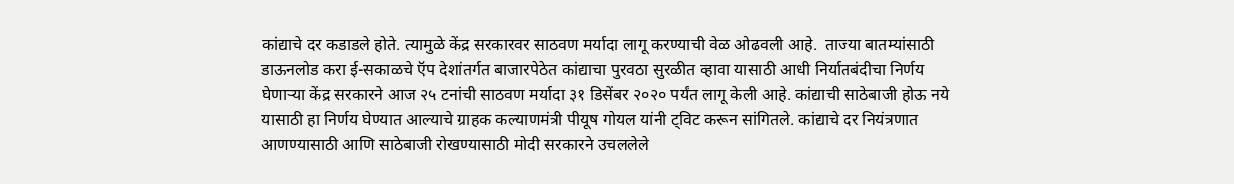कांद्याचे दर कडाडले होते. त्यामुळे केंद्र सरकारवर साठवण मर्यादा लागू करण्याची वेळ ओढवली आहे.  ताज्या बातम्यांसाठी डाऊनलोड करा ई-सकाळचे ऍप देशांतर्गत बाजारपेठेत कांद्याचा पुरवठा सुरळीत व्हावा यासाठी आधी निर्यातबंदीचा निर्णय घेणाऱ्या केंद्र सरकारने आज २५ टनांची साठवण मर्यादा ३१ डिसेंबर २०२० पर्यंत लागू केली आहे. कांद्याची साठेबाजी होऊ नये यासाठी हा निर्णय घेण्यात आल्याचे ग्राहक कल्याणमंत्री पीयूष गोयल यांनी ट्विट करून सांगितले. कांद्याचे दर नियंत्रणात आणण्यासाठी आणि साठेबाजी रोखण्यासाठी मोदी सरकारने उचललेले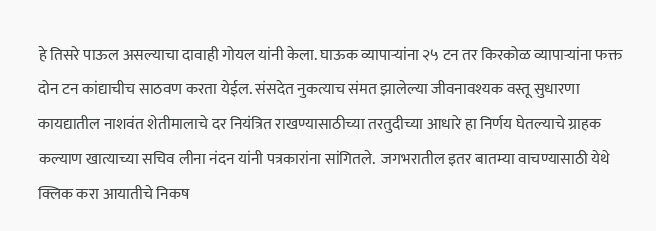हे तिसरे पाऊल असल्याचा दावाही गोयल यांनी केला. घाऊक व्यापाऱ्यांना २५ टन तर किरकोळ व्यापाऱ्यांना फक्त दोन टन कांद्याचीच साठवण करता येईल. संसदेत नुकत्याच संमत झालेल्या जीवनावश्यक वस्तू सुधारणा कायद्यातील नाशवंत शेतीमालाचे दर नियंत्रित राखण्यासाठीच्या तरतुदीच्या आधारे हा निर्णय घेतल्याचे ग्राहक कल्याण खात्याच्या सचिव लीना नंदन यांनी पत्रकारांना सांगितले.  जगभरातील इतर बातम्या वाचण्यासाठी येथे क्लिक करा आयातीचे निकष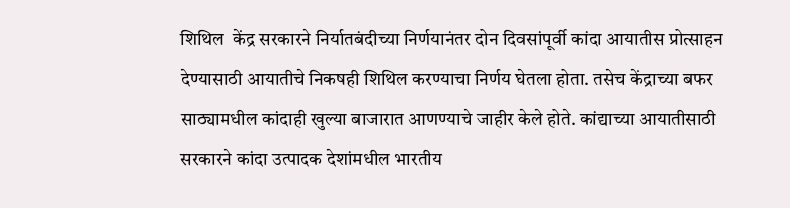शिथिल  केंद्र सरकारने निर्यातबंदीच्या निर्णयानंतर दोन दिवसांपूर्वी कांदा आयातीस प्रोत्साहन देण्यासाठी आयातीचे निकषही शिथिल करण्याचा निर्णय घेतला होता. तसेच केंद्राच्या बफर साठ्यामधील कांदाही खुल्या बाजारात आणण्याचे जाहीर केले होते. कांद्याच्या आयातीसाठी सरकारने कांदा उत्पादक देशांमधील भारतीय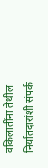वकिलातींना तेथील निर्यातदारांशी संपर्क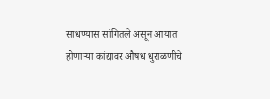साधण्यास सांगितले असून आयात होणाऱ्या कांद्यावर औषध धुराळणीचे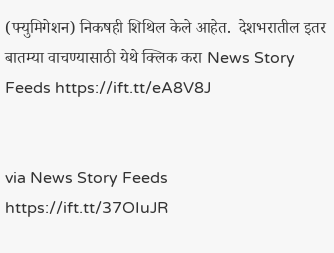(फ्युमिगेशन) निकषही शिथिल केले आहेत.  देशभरातील इतर बातम्या वाचण्यासाठी येथे क्लिक करा News Story Feeds https://ift.tt/eA8V8J


via News Story Feeds https://ift.tt/37OIuJR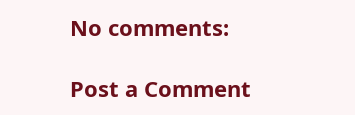No comments:

Post a Comment